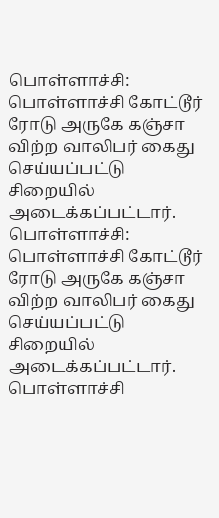பொள்ளாச்சி: பொள்ளாச்சி கோட்டூர் ரோடு அருகே கஞ்சா விற்ற வாலிபர் கைது செய்யப்பட்டு சிறையில் அடைக்கப்பட்டார்.
பொள்ளாச்சி: பொள்ளாச்சி கோட்டூர் ரோடு அருகே கஞ்சா விற்ற வாலிபர் கைது செய்யப்பட்டு சிறையில் அடைக்கப்பட்டார்.
பொள்ளாச்சி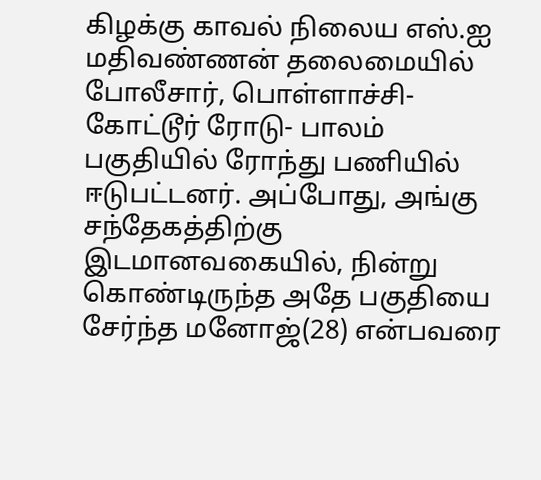கிழக்கு காவல் நிலைய எஸ்.ஐ மதிவண்ணன் தலைமையில் போலீசார், பொள்ளாச்சி- கோட்டூர் ரோடு- பாலம் பகுதியில் ரோந்து பணியில் ஈடுபட்டனர். அப்போது, அங்கு சந்தேகத்திற்கு இடமானவகையில், நின்று கொண்டிருந்த அதே பகுதியை சேர்ந்த மனோஜ்(28) என்பவரை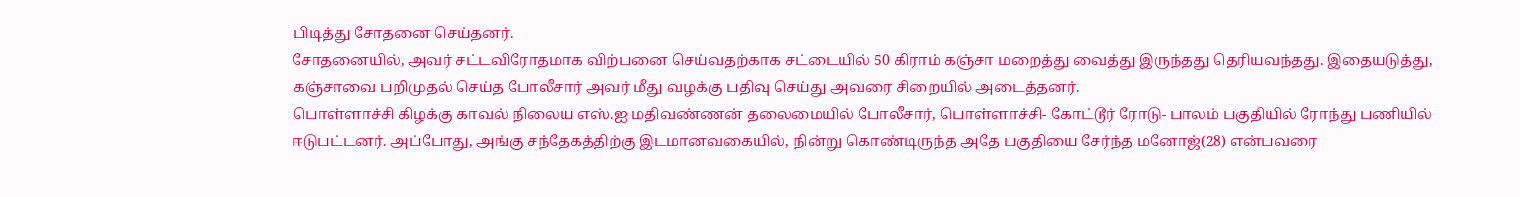பிடித்து சோதனை செய்தனர்.
சோதனையில், அவர் சட்டவிரோதமாக விற்பனை செய்வதற்காக சட்டையில் 50 கிராம் கஞ்சா மறைத்து வைத்து இருந்தது தெரியவந்தது. இதையடுத்து, கஞ்சாவை பறிமுதல் செய்த போலீசார் அவர் மீது வழக்கு பதிவு செய்து அவரை சிறையில் அடைத்தனர்.
பொள்ளாச்சி கிழக்கு காவல் நிலைய எஸ்.ஐ மதிவண்ணன் தலைமையில் போலீசார், பொள்ளாச்சி- கோட்டூர் ரோடு- பாலம் பகுதியில் ரோந்து பணியில் ஈடுபட்டனர். அப்போது, அங்கு சந்தேகத்திற்கு இடமானவகையில், நின்று கொண்டிருந்த அதே பகுதியை சேர்ந்த மனோஜ்(28) என்பவரை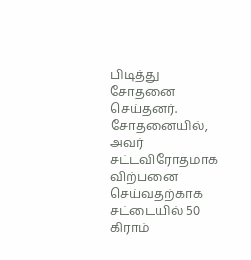பிடித்து சோதனை செய்தனர்.
சோதனையில், அவர் சட்டவிரோதமாக விற்பனை செய்வதற்காக சட்டையில் 50 கிராம்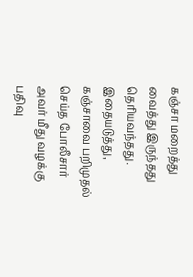கஞ்சா மறைத்து வைத்து இருந்தது தெரியவந்தது. இதையடுத்து, கஞ்சாவை பறிமுதல் செய்த போலீசார் அவர் மீது வழக்கு பதிவு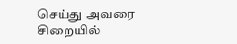செய்து அவரை சிறையில்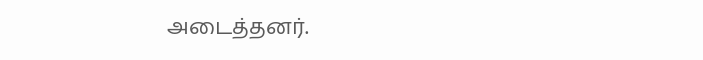அடைத்தனர்.